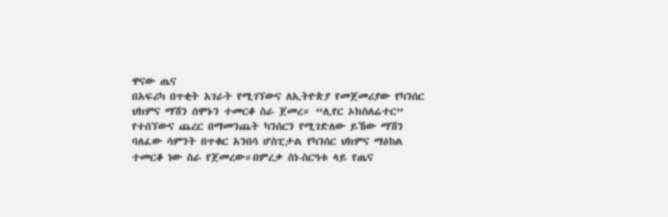ዋናው ጤና
በአፍሪካ በጥቂት አገራት የሚገኘውና ለኢትዮጵያ የመጀመሪያው የካንሰር ህክምና ማሽን ሰሞኑን ተመርቆ ስራ ጀመረ። “ሊየር ኦክስለሬተር” የተሰኘውና ጨረር በማመንጨት ካንሰርን የሚገድለው ይኸው ማሽን ባለፈው ሳምንት በጥቁር አንበሳ ሆስፒታል የካንሰር ህክምና ማዕከል ተመርቆ ነው ስራ የጀመረው።በምረቃ ስነ-ስርዓቱ ላይ የጤና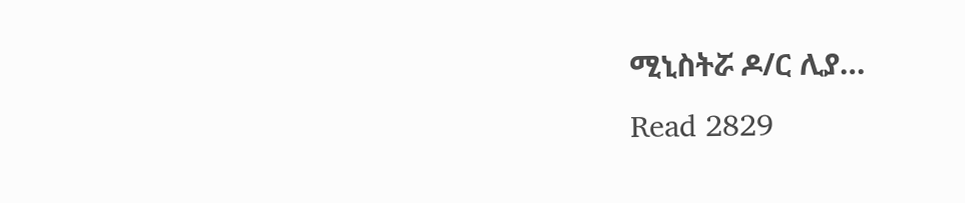ሚኒስትሯ ዶ/ር ሊያ…
Read 2829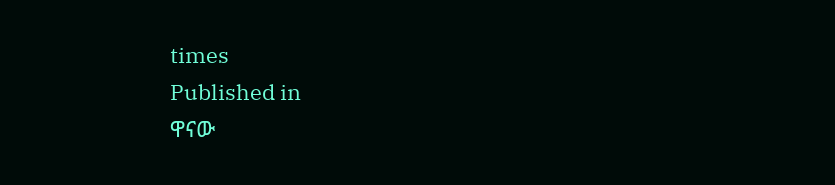times
Published in
ዋናው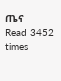ጤና
Read 3452 times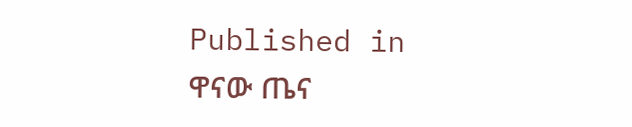Published in
ዋናው ጤና